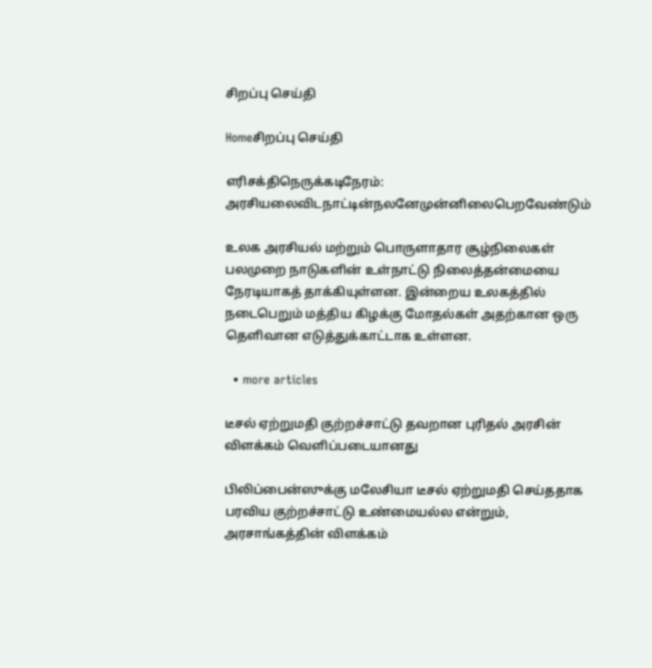சிறப்பு செய்தி

Homeசிறப்பு செய்தி

எரிசக்திநெருக்கடிநேரம்: அரசியலைவிடநாட்டின்நலனேமுன்னிலைபெறவேண்டும்

உலக அரசியல் மற்றும் பொருளாதார சூழ்நிலைகள் பலமுறை நாடுகளின் உள்நாட்டு நிலைத்தன்மையை நேரடியாகத் தாக்கியுள்ளன. இன்றைய உலகத்தில் நடைபெறும் மத்திய கிழக்கு மோதல்கள் அதற்கான ஒரு தெளிவான எடுத்துக்காட்டாக உள்ளன.

  • more articles

டீசல் ஏற்றுமதி குற்றச்சாட்டு தவறான புரிதல் அரசின் விளக்கம் வெளிப்படையானது

பிலிப்பைன்ஸுக்கு மலேசியா டீசல் ஏற்றுமதி செய்ததாக பரவிய குற்றச்சாட்டு உண்மையல்ல என்றும், அரசாங்கத்தின் விளக்கம்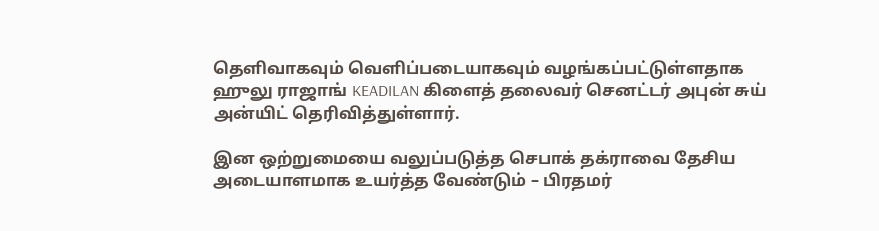தெளிவாகவும் வெளிப்படையாகவும் வழங்கப்பட்டுள்ளதாக ஹுலு ராஜாங் KEADILAN கிளைத் தலைவர் செனட்டர் அபுன் சுய் அன்யிட் தெரிவித்துள்ளார்.

இன ஒற்றுமையை வலுப்படுத்த செபாக் தக்ராவை தேசிய அடையாளமாக உயர்த்த வேண்டும் – பிரதமர்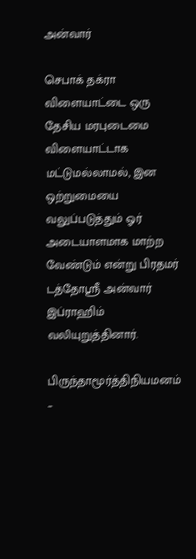அன்வார்

செபாக் தக்ரா விளையாட்டை ஒரு தேசிய மரபுடைமை விளையாட்டாக மட்டுமல்லாமல், இன ஒற்றுமையை வலுப்படுத்தும் ஓர் அடையாளமாக மாற்ற வேண்டும் என்று பிரதமர் டத்தோஸ்ரீ அன்வார் இப்ராஹிம் வலியுறுத்தினார்.

பிருந்தாமூர்த்திநியமனம் –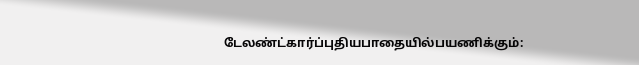டேலண்ட்கார்ப்புதியபாதையில்பயணிக்கும்: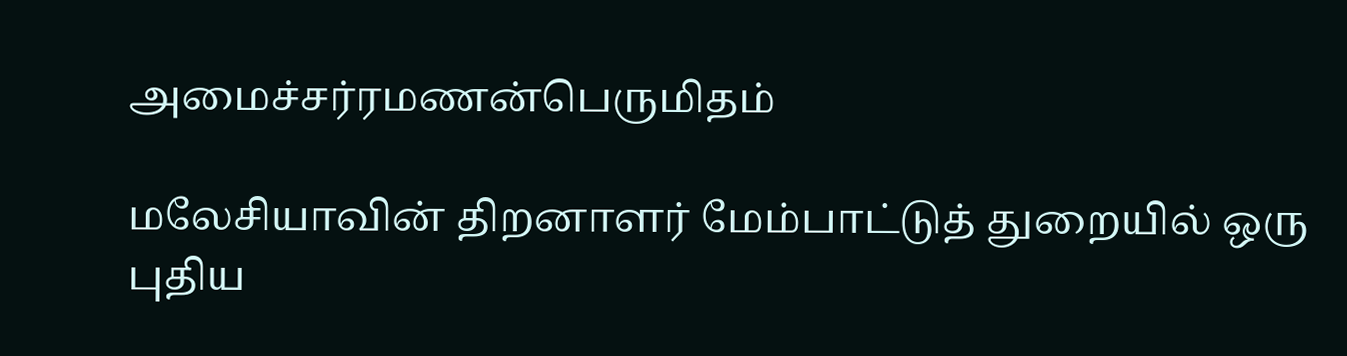அமைச்சர்ரமணன்பெருமிதம்

மலேசியாவின் திறனாளர் மேம்பாட்டுத் துறையில் ஒரு புதிய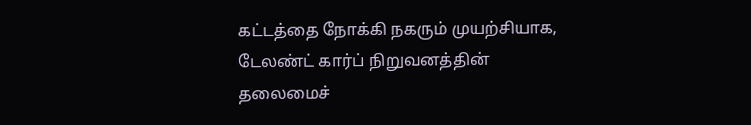கட்டத்தை நோக்கி நகரும் முயற்சியாக, டேலண்ட் கார்ப் நிறுவனத்தின் தலைமைச்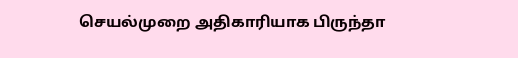செயல்முறை அதிகாரியாக பிருந்தா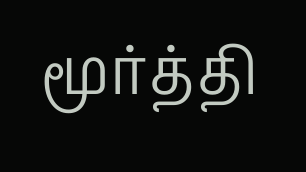மூர்த்தி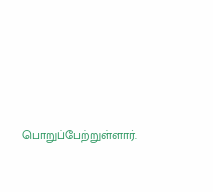பொறுப்பேற்றுள்ளார்.